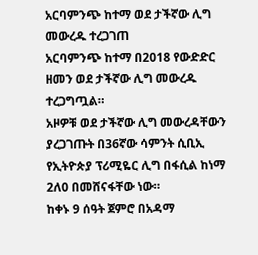አርባምንጭ ከተማ ወደ ታችኛው ሊግ መውረዱ ተረጋገጠ
አርባምንጭ ከተማ በ2018 የውድድር ዘመን ወደ ታችኛው ሊግ መውረዱ ተረጋግጧል።
አዞዎቹ ወደ ታችኛው ሊግ መውረዳቸውን ያረጋገጡት በ36ኛው ሳምንት ሲቢኢ የኢትዮጵያ ፕሪሚዬር ሊግ በፋሲል ከነማ 2ለ0 በመሸናፋቸው ነው።
ከቀኑ 9 ሰዓት ጀምሮ በአዳማ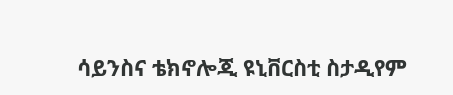ሳይንስና ቴክኖሎጂ ዩኒቨርስቲ ስታዲየም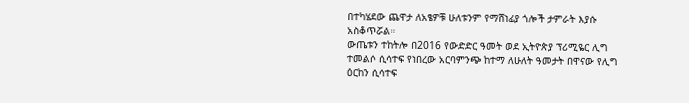በተካሄደው ጨዋታ ለአፄዎቹ ሁለቱንም የማሸነፊያ ጎሎች ታምራት እያሱ አስቆጥሯል።
ውጤቱን ተከትሎ በ2016 የውድድር ዓመት ወደ ኢትዮጵያ ፕሪሚዬር ሊግ ተመልሶ ሲሳተፍ የነበረው አርባምንጭ ከተማ ለሁለት ዓመታት በዋናው የሊግ ዕርከን ሲሳተፍ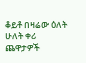ቆይቶ በዛሬው ዕለት ሁለት ቀሪ ጨዋታዎች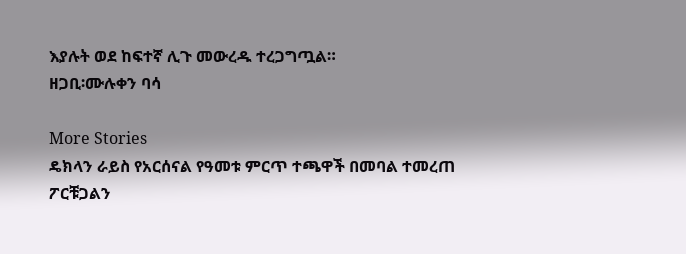እያሉት ወደ ከፍተኛ ሊጉ መውረዱ ተረጋግጧል።
ዘጋቢ፡ሙሉቀን ባሳ

More Stories
ዴክላን ራይስ የአርሰናል የዓመቱ ምርጥ ተጫዋች በመባል ተመረጠ
ፖርቹጋልን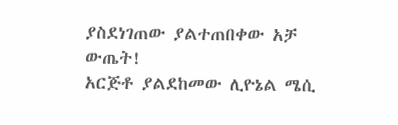ያስደነገጠው ያልተጠበቀው አቻ ውጤት!
አርጅቶ ያልደከመው ሊዮኔል ሜሲ